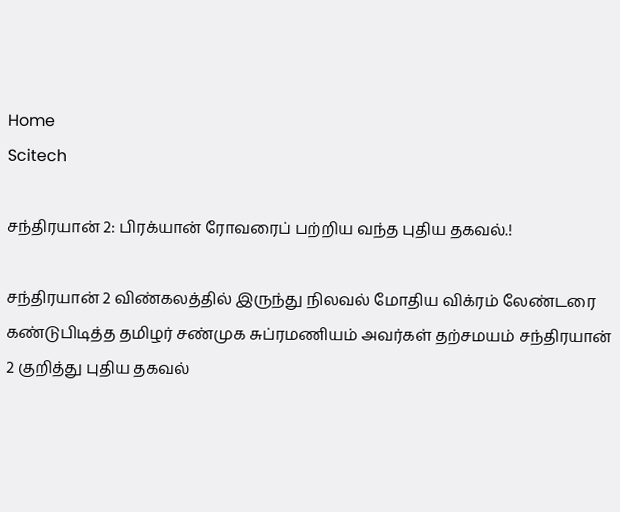Home
Scitech

சந்திரயான் 2: பிரக்யான் ரோவரைப் பற்றிய வந்த புதிய தகவல்.!

சந்திரயான் 2 விண்கலத்தில் இருந்து நிலவல் மோதிய விக்ரம் லேண்டரை கண்டுபிடித்த தமிழர் சண்முக சுப்ரமணியம் அவர்கள் தற்சமயம் சந்திரயான் 2 குறித்து புதிய தகவல்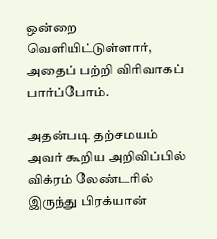ஒன்றை வெளியிட்டுள்ளார், அதைப் பற்றி விரிவாகப் பார்ப்போம்.

அதன்படி தற்சமயம் அவர் கூறிய அறிவிப்பில் விக்ரம் லேண்டரில் இருந்து பிரக்யான்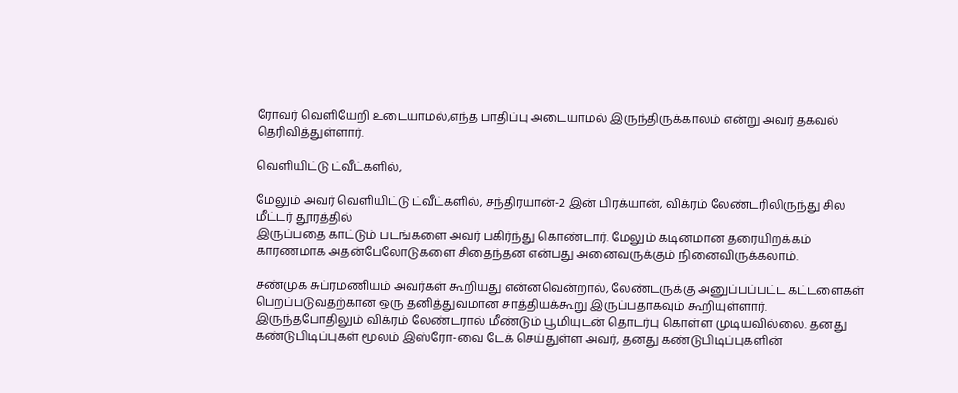ரோவர் வெளியேறி உடையாமல்,எந்த பாதிப்பு அடையாமல் இருந்திருக்காலம் என்று அவர் தகவல் தெரிவித்துள்ளார்.

வெளியிட்டு ட்வீட்களில்,

மேலும் அவர் வெளியிட்டு ட்வீட்களில், சந்திரயான்-2 இன் பிரக்யான், விக்ரம் லேண்டரிலிருந்து சில மீட்டர் தூரத்தில்
இருப்பதை காட்டும் படங்களை அவர் பகிர்ந்து கொண்டார். மேலும் கடினமான தரையிறக்கம் காரணமாக அதன்பேலோடுகளை சிதைந்தன என்பது அனைவருக்கும் நினைவிருக்கலாம்.

சண்முக சுப்ரமணியம் அவர்கள் கூறியது என்னவென்றால், லேண்டருக்கு அனுப்பப்பட்ட கட்டளைகள் பெறப்படுவதற்கான ஒரு தனித்துவமான சாத்தியக்கூறு இருப்பதாகவும் கூறியுள்ளார். இருந்தபோதிலும் விக்ரம் லேண்டரால் மீண்டும் பூமியுடன் தொடர்பு கொள்ள முடியவில்லை. தனது கண்டுபிடிப்புகள் மூலம் இஸ்ரோ-வை டேக் செய்துள்ள அவர், தனது கண்டுபிடிப்புகளின்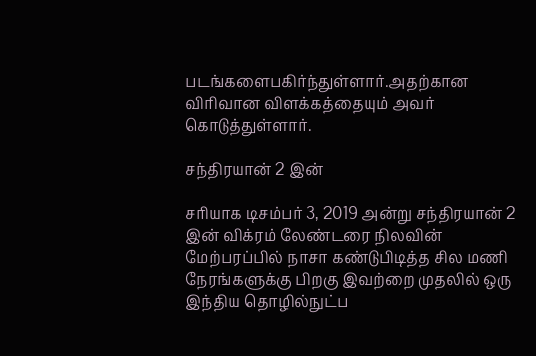படங்களைபகிர்ந்துள்ளார்.அதற்கான விரிவான விளக்கத்தையும் அவர் கொடுத்துள்ளார்.

சந்திரயான் 2 இன்

சரியாக டிசம்பர் 3, 2019 அன்று சந்திரயான் 2 இன் விக்ரம் லேண்டரை நிலவின் மேற்பரப்பில் நாசா கண்டுபிடித்த சில மணி நேரங்களுக்கு பிறகு இவற்றை முதலில் ஒரு இந்திய தொழில்நுட்ப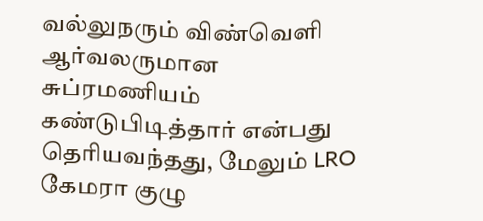வல்லுநரும் விண்வெளி ஆர்வலருமான சுப்ரமணியம் கண்டுபிடித்தார் என்பது தெரியவந்தது, மேலும் LRO கேமரா குழு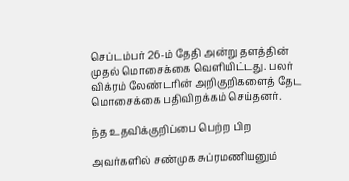செப்டம்பர் 26-ம் தேதி அன்று தளத்தின் முதல் மொசைக்கை வெளியிட்டது. பலர் விக்ரம் லேண்டரின் அறிகுறிகளைத் தேட மொசைக்கை பதிவிறக்கம் செய்தனர்.

ந்த உதவிக்குறிப்பை பெற்ற பிற

அவர்களில் சண்முக சுப்ரமணியனும்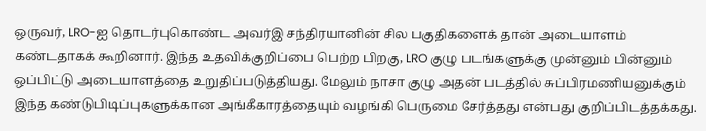ஒருவர், LRO-ஐ தொடர்புகொண்ட அவர்இ சந்திரயானின் சில பகுதிகளைக் தான் அடையாளம் கண்டதாகக் கூறினார். இந்த உதவிக்குறிப்பை பெற்ற பிறகு, LRO குழு படங்களுக்கு முன்னும் பின்னும் ஒப்பிட்டு அடையாளத்தை உறுதிப்படுத்தியது. மேலும் நாசா குழு அதன் படத்தில் சுப்பிரமணியனுக்கும் இந்த கண்டுபிடிப்புகளுக்கான அங்கீகாரத்தையும் வழங்கி பெருமை சேர்த்தது என்பது குறிப்பிடத்தக்கது.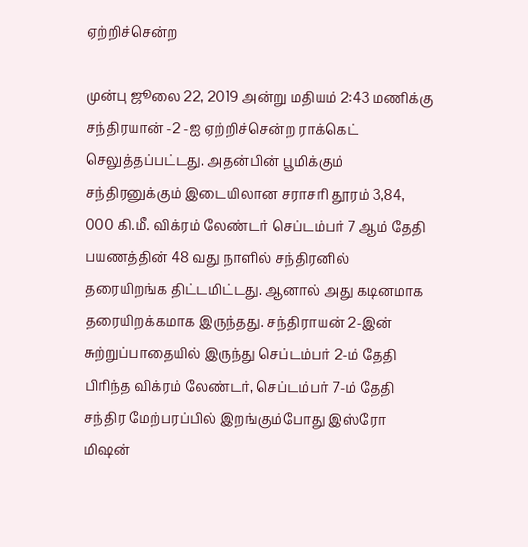ஏற்றிச்சென்ற

முன்பு ஜூலை 22, 2019 அன்று மதியம் 2:43 மணிக்கு சந்திரயான் -2 -ஐ ஏற்றிச்சென்ற ராக்கெட் செலுத்தப்பட்டது. அதன்பின் பூமிக்கும் சந்திரனுக்கும் இடையிலான சராசரி தூரம் 3,84, 000 கி.மீ. விக்ரம் லேண்டர் செப்டம்பர் 7 ஆம் தேதி பயணத்தின் 48 வது நாளில் சந்திரனில் தரையிறங்க திட்டமிட்டது. ஆனால் அது கடினமாக தரையிறக்கமாக இருந்தது. சந்திராயன் 2-இன் சுற்றுப்பாதையில் இருந்து செப்டம்பர் 2-ம் தேதி பிரிந்த விக்ரம் லேண்டர், செப்டம்பர் 7-ம் தேதி சந்திர மேற்பரப்பில் இறங்கும்போது இஸ்ரோ மிஷன்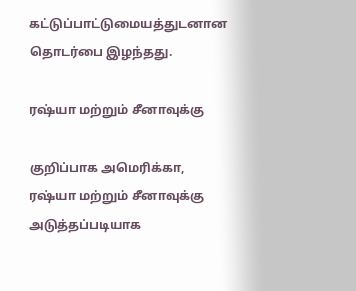கட்டுப்பாட்டுமையத்துடனான தொடர்பை இழந்தது.

ரஷ்யா மற்றும் சீனாவுக்கு

குறிப்பாக அமெரிக்கா, ரஷ்யா மற்றும் சீனாவுக்கு அடுத்தப்படியாக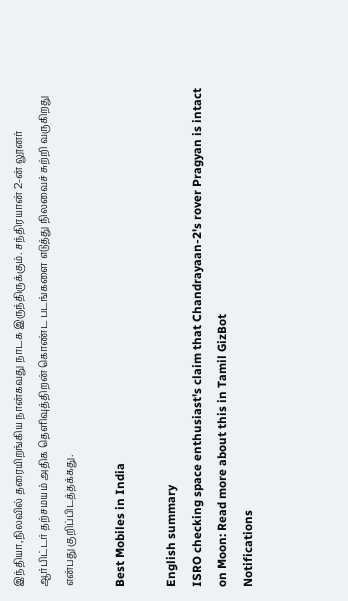இந்தியா,நிலவில் தரையிறங்கிய நான்கவது நாடக இருந்திருக்கும். சந்திரயான் 2-ன் லூனர் ஆர்பிட்டர் தற்சமயம் அதிக தெளிவுத்திறன் கொண்ட படங்களை எடுத்து நிலவைச் சுற்றி வருகிறது என்பது குறிப்பிடத்தக்கது.

Best Mobiles in India

English summary
ISRO checking space enthusiast's claim that Chandrayaan-2's rover Pragyan is intact on Moon: Read more about this in Tamil GizBot
Notifications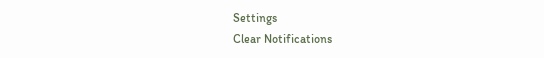Settings
Clear Notifications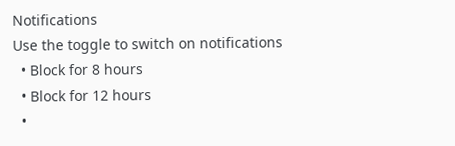Notifications
Use the toggle to switch on notifications
  • Block for 8 hours
  • Block for 12 hours
  •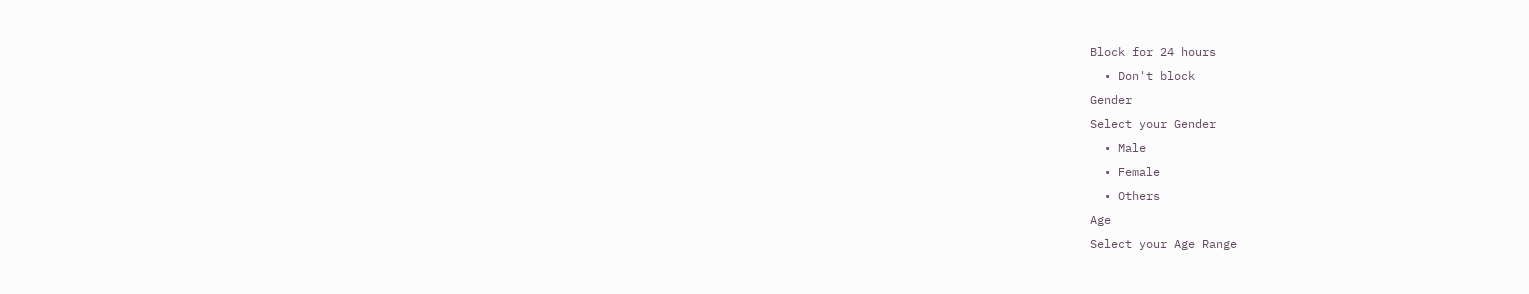Block for 24 hours
  • Don't block
Gender
Select your Gender
  • Male
  • Female
  • Others
Age
Select your Age Range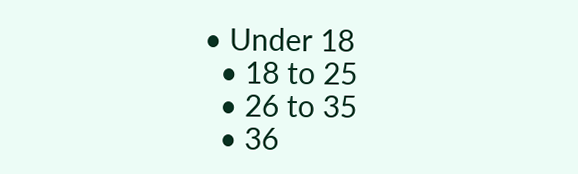• Under 18
  • 18 to 25
  • 26 to 35
  • 36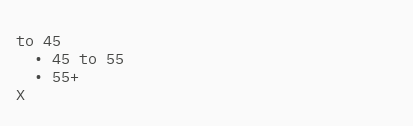to 45
  • 45 to 55
  • 55+
X